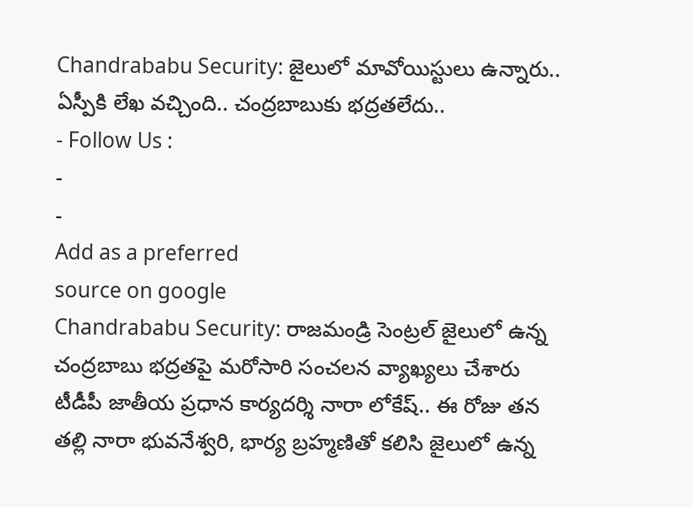Chandrababu Security: జైలులో మావోయిస్టులు ఉన్నారు.. ఏస్పీకి లేఖ వచ్చింది.. చంద్రబాబుకు భద్రతలేదు..
- Follow Us :
-
-
Add as a preferred
source on google
Chandrababu Security: రాజమండ్రి సెంట్రల్ జైలులో ఉన్న చంద్రబాబు భద్రతపై మరోసారి సంచలన వ్యాఖ్యలు చేశారు టీడీపీ జాతీయ ప్రధాన కార్యదర్శి నారా లోకేష్.. ఈ రోజు తన తల్లి నారా భువనేశ్వరి, భార్య బ్రహ్మణితో కలిసి జైలులో ఉన్న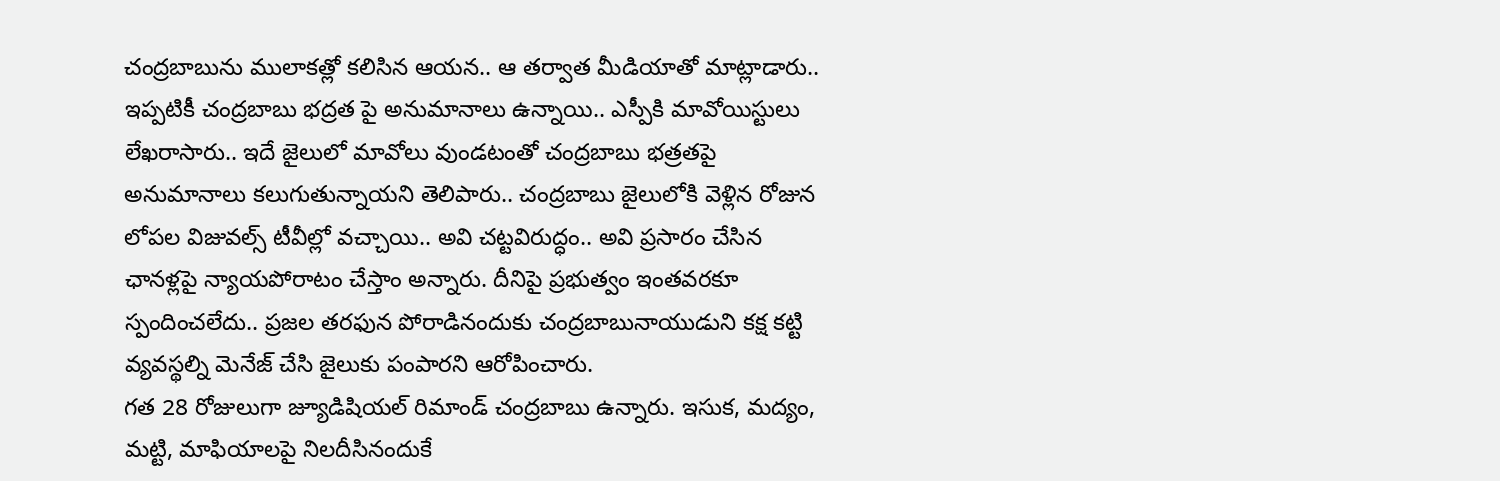చంద్రబాబును ములాకత్లో కలిసిన ఆయన.. ఆ తర్వాత మీడియాతో మాట్లాడారు.. ఇప్పటికీ చంద్రబాబు భద్రత పై అనుమానాలు ఉన్నాయి.. ఎస్పీకి మావోయిస్టులు లేఖరాసారు.. ఇదే జైలులో మావోలు వుండటంతో చంద్రబాబు భత్రతపై అనుమానాలు కలుగుతున్నాయని తెలిపారు.. చంద్రబాబు జైలులోకి వెళ్లిన రోజున లోపల విజువల్స్ టీవీల్లో వచ్చాయి.. అవి చట్టవిరుద్ధం.. అవి ప్రసారం చేసిన ఛానళ్లపై న్యాయపోరాటం చేస్తాం అన్నారు. దీనిపై ప్రభుత్వం ఇంతవరకూ స్పందించలేదు.. ప్రజల తరఫున పోరాడినందుకు చంద్రబాబునాయుడుని కక్ష కట్టి వ్యవస్థల్ని మెనేజ్ చేసి జైలుకు పంపారని ఆరోపించారు.
గత 28 రోజులుగా జ్యూడిషియల్ రిమాండ్ చంద్రబాబు ఉన్నారు. ఇసుక, మద్యం, మట్టి, మాఫియాలపై నిలదీసినందుకే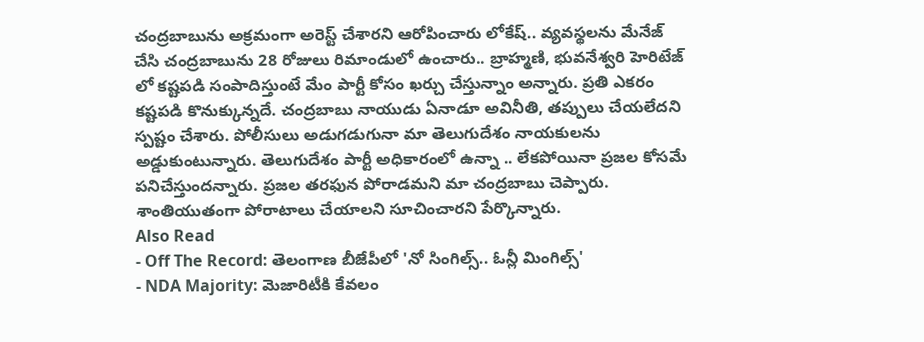చంద్రబాబును అక్రమంగా అరెస్ట్ చేశారని ఆరోపించారు లోకేష్.. వ్యవస్థలను మేనేజ్ చేసి చంద్రబాబును 28 రోజులు రిమాండులో ఉంచారు.. బ్రాహ్మణి, భువనేశ్వరి హెరిటేజ్ లో కష్టపడి సంపాదిస్తుంటే మేం పార్టీ కోసం ఖర్చు చేస్తున్నాం అన్నారు. ప్రతి ఎకరం కష్టపడి కొనుక్కున్నదే. చంద్రబాబు నాయుడు ఏనాడూ అవినీతి, తప్పులు చేయలేదని స్పష్టం చేశారు. పోలీసులు అడుగడుగునా మా తెలుగుదేశం నాయకులను అడ్డుకుంటున్నారు. తెలుగుదేశం పార్టీ అధికారంలో ఉన్నా .. లేకపోయినా ప్రజల కోసమే పనిచేస్తుందన్నారు. ప్రజల తరఫున పోరాడమని మా చంద్రబాబు చెప్పారు. శాంతియుతంగా పోరాటాలు చేయాలని సూచించారని పేర్కొన్నారు.
Also Read
- Off The Record: తెలంగాణ బీజేపీలో 'నో సింగిల్స్.. ఓన్లీ మింగిల్స్'
- NDA Majority: మెజారిటీకి కేవలం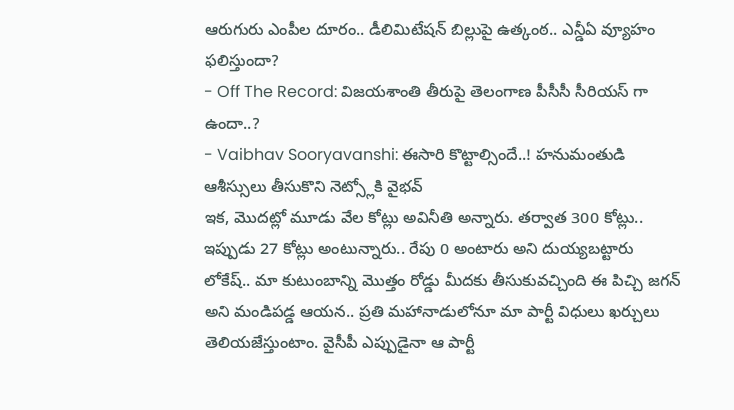ఆరుగురు ఎంపీల దూరం.. డీలిమిటేషన్ బిల్లుపై ఉత్కంఠ.. ఎన్డీఏ వ్యూహం ఫలిస్తుందా?
- Off The Record: విజయశాంతి తీరుపై తెలంగాణ పీసీసీ సీరియస్ గా ఉందా..?
- Vaibhav Sooryavanshi: ఈసారి కొట్టాల్సిందే..! హనుమంతుడి ఆశీస్సులు తీసుకొని నెట్స్లోకి వైభవ్
ఇక, మొదట్లో మూడు వేల కోట్లు అవినీతి అన్నారు. తర్వాత 300 కోట్లు.. ఇప్పుడు 27 కోట్లు అంటున్నారు.. రేపు 0 అంటారు అని దుయ్యబట్టారు లోకేష్.. మా కుటుంబాన్ని మొత్తం రోడ్డు మీదకు తీసుకువచ్చింది ఈ పిచ్చి జగన్ అని మండిపడ్డ ఆయన.. ప్రతి మహానాడులోనూ మా పార్టీ విధులు ఖర్చులు తెలియజేస్తుంటాం. వైసీపీ ఎప్పుడైనా ఆ పార్టీ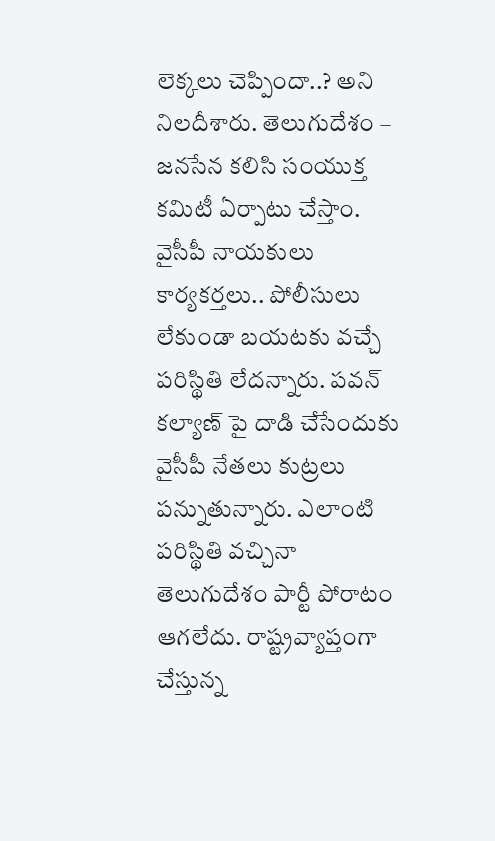లెక్కలు చెప్పిందా..? అని నిలదీశారు. తెలుగుదేశం – జనసేన కలిసి సంయుక్త కమిటీ ఏర్పాటు చేస్తాం. వైసీపీ నాయకులు కార్యకర్తలు.. పోలీసులు లేకుండా బయటకు వచ్చే పరిస్థితి లేదన్నారు. పవన్ కల్యాణ్ పై దాడి చేసేందుకు వైసీపీ నేతలు కుట్రలు పన్నుతున్నారు. ఎలాంటి పరిస్థితి వచ్చినా తెలుగుదేశం పార్టీ పోరాటం ఆగలేదు. రాష్ట్రవ్యాప్తంగా చేస్తున్న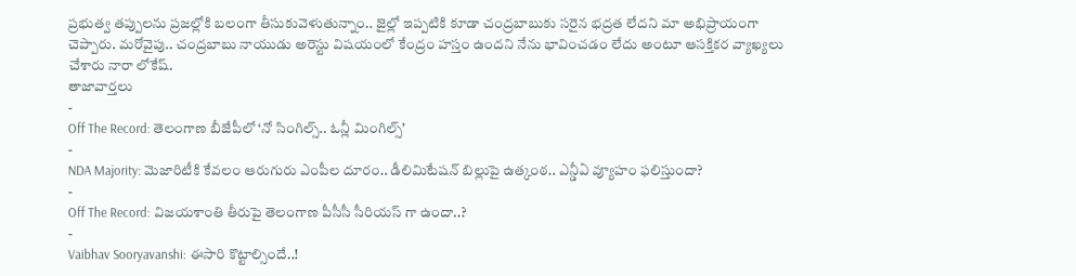ప్రభుత్వ తప్పులను ప్రజల్లోకి బలంగా తీసుకువెళుతున్నాం.. జైల్లో ఇప్పటికి కూడా చంద్రబాబుకు సరైన భద్రత లేదని మా అభిప్రాయంగా చెప్పారు. మరోవైపు.. చంద్రబాబు నాయుడు అరెస్టు విషయంలో కేంద్రం హస్తం ఉందని నేను భావించడం లేదు అంటూ ఆసక్తికర వ్యాఖ్యలు చేశారు నారా లోకేష్.
తాజావార్తలు
-
Off The Record: తెలంగాణ బీజేపీలో ‘నో సింగిల్స్.. ఓన్లీ మింగిల్స్’
-
NDA Majority: మెజారిటీకి కేవలం ఆరుగురు ఎంపీల దూరం.. డీలిమిటేషన్ బిల్లుపై ఉత్కంఠ.. ఎన్డీఏ వ్యూహం ఫలిస్తుందా?
-
Off The Record: విజయశాంతి తీరుపై తెలంగాణ పీసీసీ సీరియస్ గా ఉందా..?
-
Vaibhav Sooryavanshi: ఈసారి కొట్టాల్సిందే..!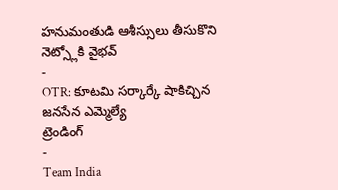హనుమంతుడి ఆశీస్సులు తీసుకొని నెట్స్లోకి వైభవ్
-
OTR: కూటమి సర్కార్కే షాకిచ్చిన జనసేన ఎమ్మెల్యే
ట్రెండింగ్
-
Team India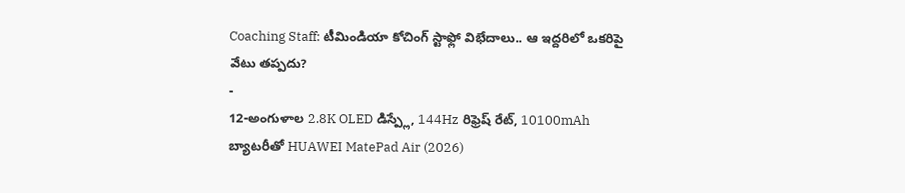Coaching Staff: టీమిండియా కోచింగ్ స్టాఫ్లో విభేదాలు.. ఆ ఇద్దరిలో ఒకరిపై వేటు తప్పదు?
-
12-అంగుళాల 2.8K OLED డిస్ప్లే, 144Hz రిఫ్రెష్ రేట్, 10100mAh బ్యాటరీతో HUAWEI MatePad Air (2026)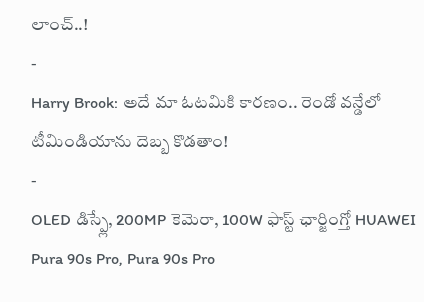లాంచ్..!
-
Harry Brook: అదే మా ఓటమికి కారణం.. రెండో వన్డేలో టీమిండియాను దెబ్బ కొడతాం!
-
OLED డిస్ప్లే, 200MP కెమెరా, 100W ఫాస్ట్ ఛార్జింగ్తో HUAWEI Pura 90s Pro, Pura 90s Pro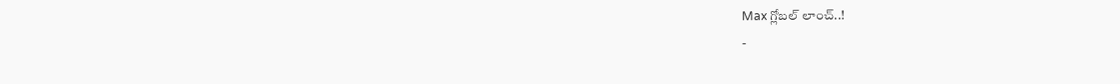Max గ్లోబల్ లాంచ్..!
-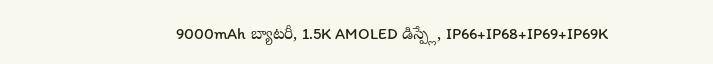9000mAh బ్యాటరీ, 1.5K AMOLED డిస్ప్లే, IP66+IP68+IP69+IP69K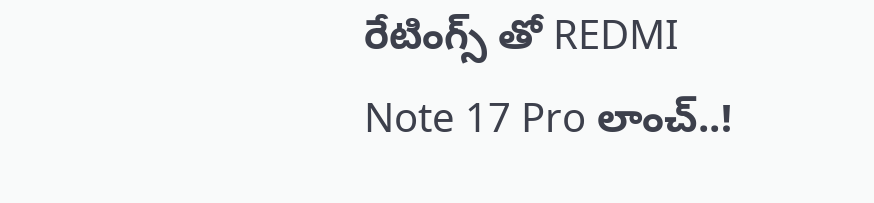రేటింగ్స్ తో REDMI Note 17 Pro లాంచ్..!